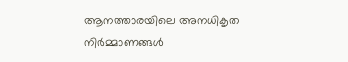ആനത്താരയിലെ അനധികൃത നിര്‍മ്മാണങ്ങള്‍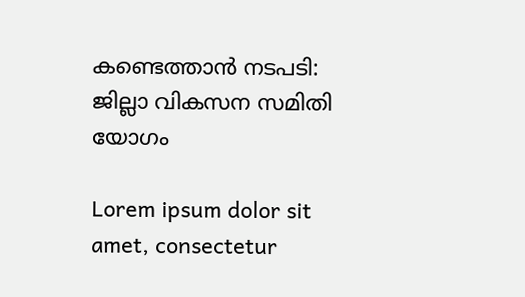കണ്ടെത്താന്‍ നടപടി: ജില്ലാ വികസന സമിതി യോഗം

Lorem ipsum dolor sit amet, consectetur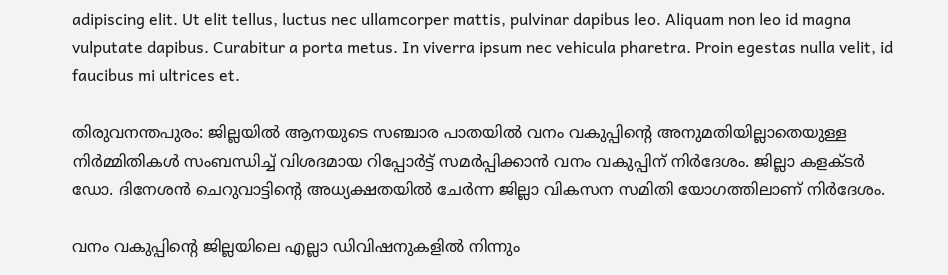adipiscing elit. Ut elit tellus, luctus nec ullamcorper mattis, pulvinar dapibus leo. Aliquam non leo id magna vulputate dapibus. Curabitur a porta metus. In viverra ipsum nec vehicula pharetra. Proin egestas nulla velit, id faucibus mi ultrices et.

തിരുവനന്തപുരം: ജില്ലയില്‍ ആനയുടെ സഞ്ചാര പാതയില്‍ വനം വകുപ്പിന്റെ അനുമതിയില്ലാതെയുള്ള നിര്‍മ്മിതികള്‍ സംബന്ധിച്ച് വിശദമായ റിപ്പോര്‍ട്ട് സമര്‍പ്പിക്കാന്‍ വനം വകുപ്പിന് നിര്‍ദേശം. ജില്ലാ കളക്ടര്‍ ഡോ. ദിനേശന്‍ ചെറുവാട്ടിന്റെ അധ്യക്ഷതയില്‍ ചേര്‍ന്ന ജില്ലാ വികസന സമിതി യോഗത്തിലാണ് നിര്‍ദേശം.

വനം വകുപ്പിന്റെ ജില്ലയിലെ എല്ലാ ഡിവിഷനുകളില്‍ നിന്നും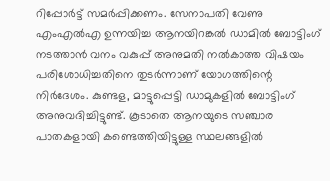റിപ്പോര്‍ട്ട് സമര്‍പ്പിക്കണം. സേനാപതി വേണു എംഎല്‍എ ഉന്നയിച്ച ആനയിറങ്കല്‍ ഡാമില്‍ ബോട്ടിംഗ് നടത്താന്‍ വനം വകുപ്പ് അനുമതി നല്‍കാത്ത വിഷയം പരിശോധിച്ചതിനെ തുടര്‍ന്നാണ് യോഗത്തിന്റെ നിര്‍ദേശം. കുണ്ടള, മാട്ടുപ്പെട്ടി ഡാമുകളില്‍ ബോട്ടിംഗ് അനുവദിച്ചിട്ടുണ്ട്. കൂടാതെ ആനയുടെ സഞ്ചാര പാതകളായി കണ്ടെത്തിയിട്ടുള്ള സ്ഥലങ്ങളില്‍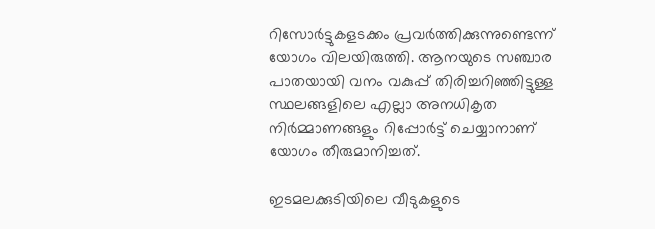റിസോര്‍ട്ടുകളടക്കം പ്രവര്‍ത്തിക്കുന്നുണ്ടെന്ന് യോഗം വിലയിരുത്തി. ആനയുടെ സഞ്ചാര പാതയായി വനം വകുപ്പ് തിരിച്ചറിഞ്ഞിട്ടുള്ള സ്ഥലങ്ങളിലെ എല്ലാ അനധികൃത നിര്‍മ്മാണങ്ങളും റിപ്പോര്‍ട്ട് ചെയ്യാനാണ് യോഗം തീരുമാനിച്ചത്.

ഇടമലക്കുടിയിലെ വീടുകളുടെ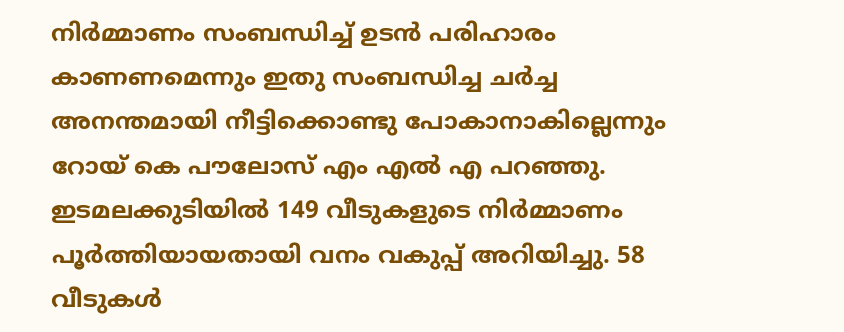നിര്‍മ്മാണം സംബന്ധിച്ച് ഉടന്‍ പരിഹാരം കാണണമെന്നും ഇതു സംബന്ധിച്ച ചര്‍ച്ച അനന്തമായി നീട്ടിക്കൊണ്ടു പോകാനാകില്ലെന്നും റോയ് കെ പൗലോസ് എം എല്‍ എ പറഞ്ഞു. ഇടമലക്കുടിയില്‍ 149 വീടുകളുടെ നിര്‍മ്മാണം പൂര്‍ത്തിയായതായി വനം വകുപ്പ് അറിയിച്ചു. 58 വീടുകള്‍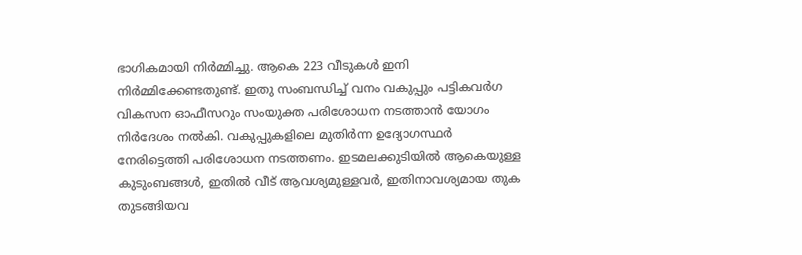ഭാഗികമായി നിര്‍മ്മിച്ചു. ആകെ 223 വീടുകള്‍ ഇനി നിര്‍മ്മിക്കേണ്ടതുണ്ട്. ഇതു സംബന്ധിച്ച് വനം വകുപ്പും പട്ടികവര്‍ഗ വികസന ഓഫീസറും സംയുക്ത പരിശോധന നടത്താന്‍ യോഗം നിര്‍ദേശം നല്‍കി. വകുപ്പുകളിലെ മുതിര്‍ന്ന ഉദ്യോഗസ്ഥര്‍ നേരിട്ടെത്തി പരിശോധന നടത്തണം. ഇടമലക്കുടിയില്‍ ആകെയുള്ള കുടുംബങ്ങള്‍, ഇതില്‍ വീട് ആവശ്യമുള്ളവര്‍, ഇതിനാവശ്യമായ തുക തുടങ്ങിയവ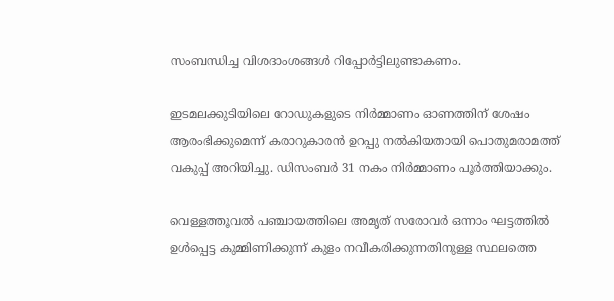സംബന്ധിച്ച വിശദാംശങ്ങള്‍ റിപ്പോര്‍ട്ടിലുണ്ടാകണം.

ഇടമലക്കുടിയിലെ റോഡുകളുടെ നിര്‍മ്മാണം ഓണത്തിന് ശേഷം ആരംഭിക്കുമെന്ന് കരാറുകാരന്‍ ഉറപ്പു നല്‍കിയതായി പൊതുമരാമത്ത് വകുപ്പ് അറിയിച്ചു. ഡിസംബര്‍ 31 നകം നിര്‍മ്മാണം പൂര്‍ത്തിയാക്കും.

വെള്ളത്തൂവല്‍ പഞ്ചായത്തിലെ അമൃത് സരോവര്‍ ഒന്നാം ഘട്ടത്തില്‍ ഉള്‍പ്പെട്ട കുമ്മിണിക്കുന്ന് കുളം നവീകരിക്കുന്നതിനുള്ള സ്ഥലത്തെ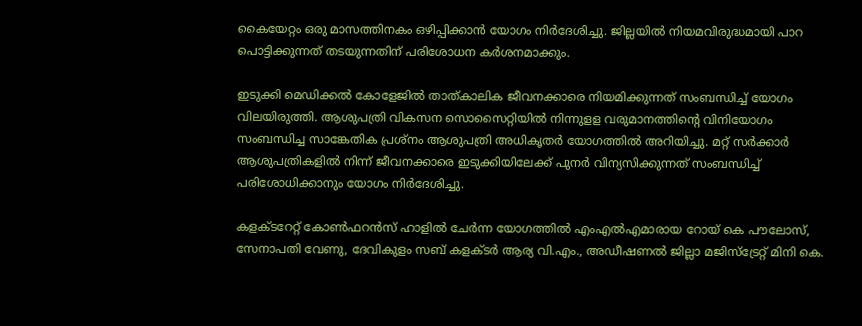കൈയേറ്റം ഒരു മാസത്തിനകം ഒഴിപ്പിക്കാന്‍ യോഗം നിര്‍ദേശിച്ചു. ജില്ലയില്‍ നിയമവിരുദ്ധമായി പാറ പൊട്ടിക്കുന്നത് തടയുന്നതിന് പരിശോധന കര്‍ശനമാക്കും.

ഇടുക്കി മെഡിക്കല്‍ കോളേജില്‍ താത്കാലിക ജീവനക്കാരെ നിയമിക്കുന്നത് സംബന്ധിച്ച് യോഗം വിലയിരുത്തി. ആശുപത്രി വികസന സൊസൈറ്റിയില്‍ നിന്നുളള വരുമാനത്തിന്റെ വിനിയോഗം സംബന്ധിച്ച സാങ്കേതിക പ്രശ്‌നം ആശുപത്രി അധികൃതര്‍ യോഗത്തില്‍ അറിയിച്ചു. മറ്റ് സര്‍ക്കാര്‍ ആശുപത്രികളില്‍ നിന്ന് ജീവനക്കാരെ ഇടുക്കിയിലേക്ക് പുനര്‍ വിന്യസിക്കുന്നത് സംബന്ധിച്ച് പരിശോധിക്കാനും യോഗം നിര്‍ദേശിച്ചു.

കളക്ടറേറ്റ് കോണ്‍ഫറന്‍സ് ഹാളില്‍ ചേര്‍ന്ന യോഗത്തില്‍ എംഎല്‍എമാരായ റോയ് കെ പൗലോസ്, സേനാപതി വേണു, ദേവികുളം സബ് കളക്ടര്‍ ആര്യ വി.എം., അഡീഷണല്‍ ജില്ലാ മജിസ്‌ട്രേറ്റ് മിനി കെ.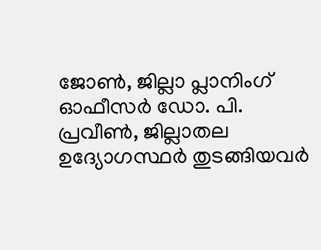ജോണ്‍, ജില്ലാ പ്ലാനിംഗ് ഓഫീസര്‍ ഡോ. പി. പ്രവീണ്‍, ജില്ലാതല ഉദ്യോഗസ്ഥര്‍ തുടങ്ങിയവര്‍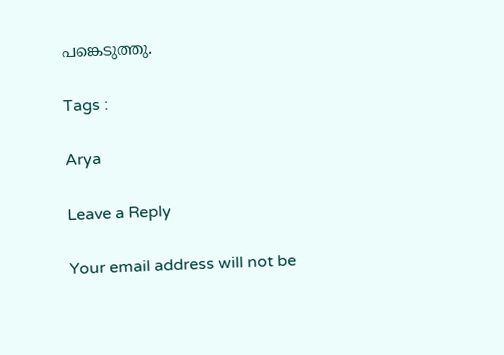പങ്കെടുത്തു.

Tags :

Arya

Leave a Reply

Your email address will not be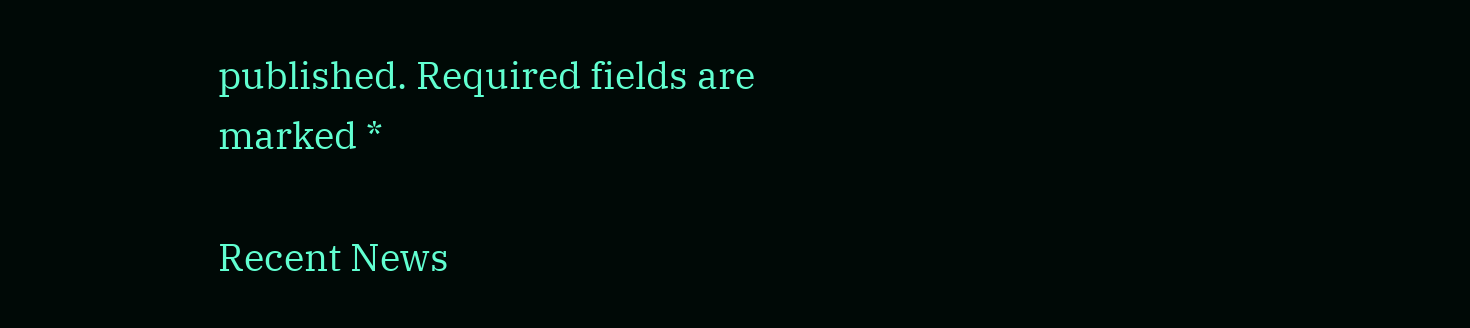published. Required fields are marked *

Recent News